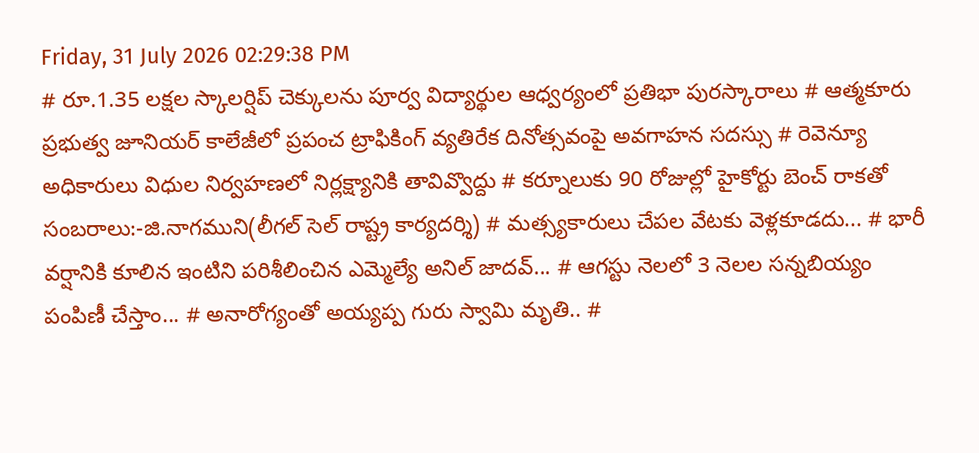Friday, 31 July 2026 02:29:38 PM
# రూ.1.35 లక్షల స్కాలర్షిప్ చెక్కులను పూర్వ విద్యార్థుల ఆధ్వర్యంలో ప్రతిభా పురస్కారాలు # ఆత్మకూరు ప్రభుత్వ జూనియర్ కాలేజీలో ప్రపంచ ట్రాఫికింగ్ వ్యతిరేక దినోత్సవంపై అవగాహన సదస్సు # రెవెన్యూ అధికారులు విధుల నిర్వహణలో నిర్లక్ష్యానికి తావివ్వొద్దు # కర్నూలుకు 90 రోజుల్లో హైకోర్టు బెంచ్ రాకతో సంబరాలు:-జి.నాగముని(లీగల్ సెల్ రాష్ట్ర కార్యదర్శి) # మత్స్యకారులు చేపల వేటకు వెళ్లకూడదు... # భారీ వర్షానికి కూలిన ఇంటిని పరిశీలించిన ఎమ్మెల్యే అనిల్ జాదవ్... # ఆగస్టు నెలలో 3 నెలల సన్నబియ్యం పంపిణీ చేస్తాం... # అనారోగ్యంతో అయ్యప్ప గురు స్వామి మృతి.. #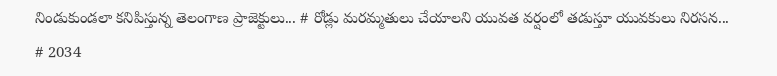నిండుకుండలా కనిపిస్తున్న తెలంగాణ ప్రాజెక్టులు... # రోడ్లు మరమ్మతులు చేయాలని యువత వర్షంలో తడుస్తూ యువకులు నిరసన... # 2034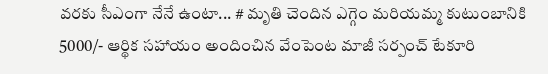వరకు సీఎంగా నేనే ఉంటా... # మృతి చెందిన ఎగ్గెం మరియమ్మ కుటుంబానికి 5000/- ఆర్థిక సహాయం అందించిన వేంపెంట మాజీ సర్పంచ్ టేకూరి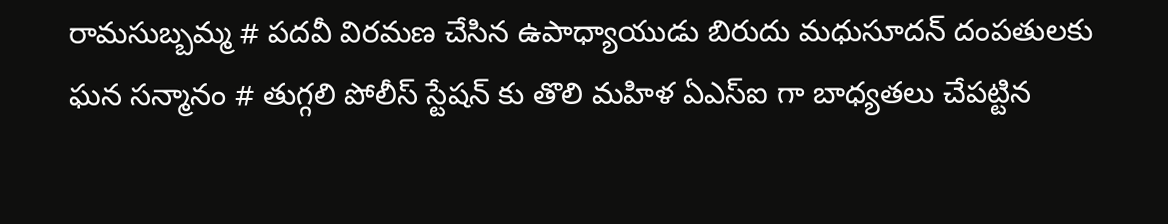రామసుబ్బమ్మ # పదవీ విరమణ చేసిన ఉపాధ్యాయుడు బిరుదు మధుసూదన్ దంపతులకు ఘన సన్మానం # తుగ్గలి పోలీస్ స్టేషన్ కు తొలి మహిళ ఏఎస్ఐ గా బాధ్యతలు చేపట్టిన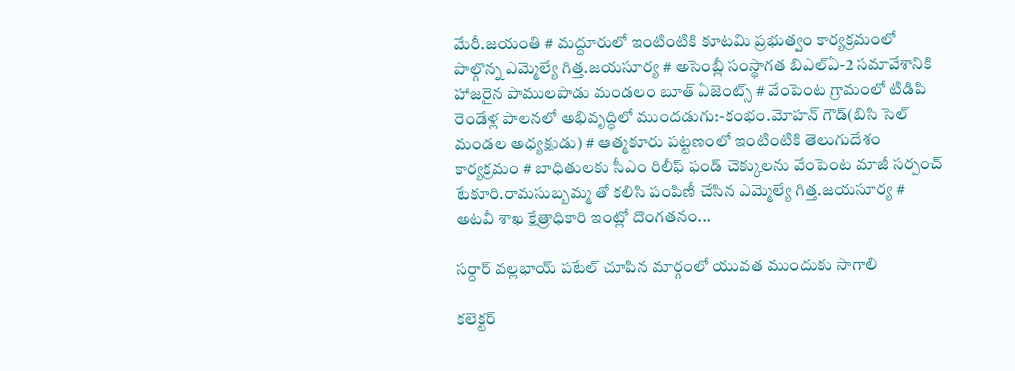మేరీ.జయంతి # మద్దూరులో ఇంటింటికి కూటమి ప్రభుత్వం కార్యక్రమంలో పాల్గొన్న ఎమ్మెల్యే గిత్త.జయసూర్య # అసెంబ్లీ సంస్థాగత బిఎల్ఏ-2 సమావేశానికి హాజరైన పాములపాడు మండలం బూత్ ఏజెంట్స్ # వేంపెంట గ్రామంలో టిడిపి రెండేళ్ల పాలనలో అభివృద్ధిలో ముందడుగు:-కంభం.మోహన్ గౌడ్(బిసి సెల్ మండల అధ్యక్షుడు) # ఆత్మకూరు పట్టణంలో ఇంటింటికి తెలుగుదేశం కార్యక్రమం # బాధితులకు సీఎం రిలీఫ్ ఫండ్ చెక్కులను వేంపెంట మాజీ సర్పంచ్ టేకూరి.రామసుబ్బమ్మ తో కలిసి పంపిణీ చేసిన ఎమ్మెల్యే గిత్త.జయసూర్య # అటవీ శాఖ క్షేత్రాధికారి ఇంట్లో దొంగతనం...

సర్దార్ వల్లభాయ్ పటేల్ చూపిన మార్గంలో యువత ముందుకు సాగాలి

కలెక్టర్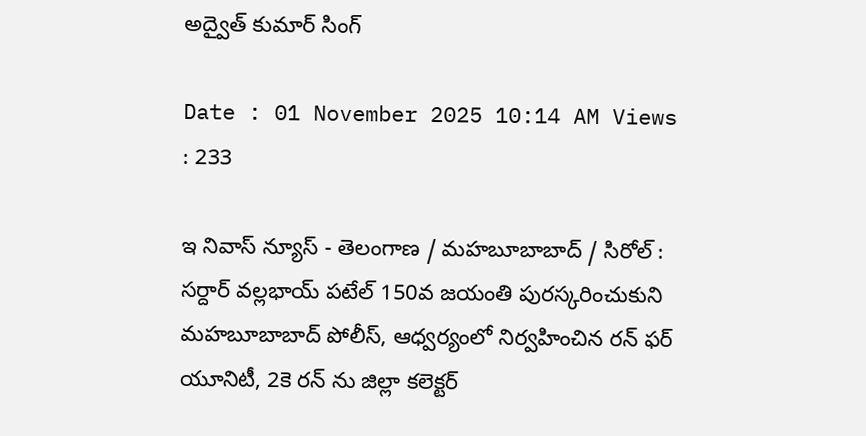అద్వైత్ కుమార్ సింగ్

Date : 01 November 2025 10:14 AM Views : 233

ఇ నివాస్ న్యూస్ - తెలంగాణ / మహబూబాబాద్ / సిరోల్ : సర్దార్ వల్లభాయ్ పటేల్ 150వ జయంతి పురస్కరించుకుని మహబూబాబాద్ పోలీస్, ఆధ్వర్యంలో నిర్వహించిన రన్ ఫర్ యూనిటీ, 2కె రన్ ను జిల్లా కలెక్టర్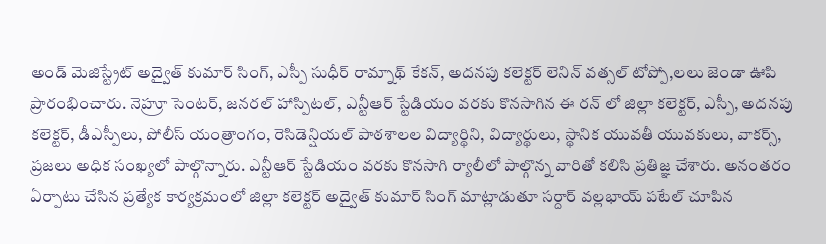అండ్ మెజిస్ట్రేట్ అద్వైత్ కుమార్ సింగ్, ఎస్పీ సుధీర్ రామ్నాథ్ కేకన్, అదనపు కలెక్టర్ లెనిన్ వత్సల్ టోప్పో,లలు జెండా ఊపి ప్రారంభించారు. నెహ్రూ సెంటర్, జనరల్ హాస్పిటల్, ఎన్టీఆర్ స్టేడియం వరకు కొనసాగిన ఈ రన్ లో జిల్లా కలెక్టర్, ఎస్పీ, అదనపు కలెక్టర్, డీఎస్పీలు, పోలీస్ యంత్రాంగం, రెసిడెన్షియల్ పాఠశాలల విద్యార్థిని, విద్యార్థులు, స్థానిక యువతీ యువకులు, వాకర్స్, ప్రజలు అధిక సంఖ్యలో పాల్గొన్నారు. ఎన్టీఆర్ స్టేడియం వరకు కొనసాగి ర్యాలీలో పాల్గొన్న వారితో కలిసి ప్రతిజ్ఞ చేశారు. అనంతరం ఏర్పాటు చేసిన ప్రత్యేక కార్యక్రమంలో జిల్లా కలెక్టర్ అద్వైత్ కుమార్ సింగ్ మాట్లాడుతూ సర్దార్ వల్లభాయ్ పటేల్ చూపిన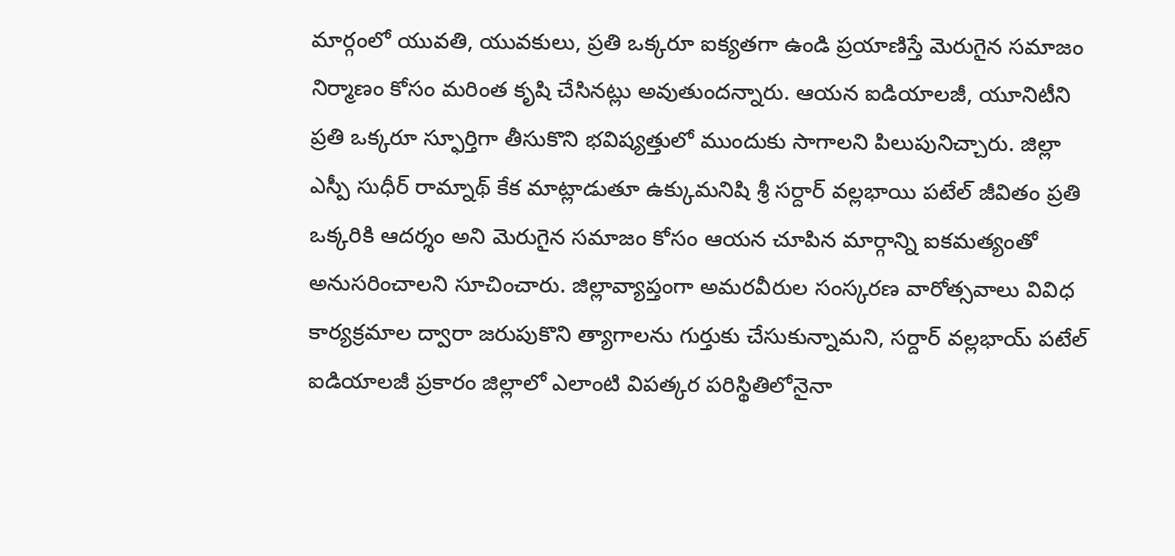మార్గంలో యువతి, యువకులు, ప్రతి ఒక్కరూ ఐక్యతగా ఉండి ప్రయాణిస్తే మెరుగైన సమాజం నిర్మాణం కోసం మరింత కృషి చేసినట్లు అవుతుందన్నారు. ఆయన ఐడియాలజీ, యూనిటీని ప్రతి ఒక్కరూ స్ఫూర్తిగా తీసుకొని భవిష్యత్తులో ముందుకు సాగాలని పిలుపునిచ్చారు. జిల్లా ఎస్పీ సుధీర్ రామ్నాథ్ కేక మాట్లాడుతూ ఉక్కుమనిషి శ్రీ సర్దార్ వల్లభాయి పటేల్ జీవితం ప్రతి ఒక్కరికి ఆదర్శం అని మెరుగైన సమాజం కోసం ఆయన చూపిన మార్గాన్ని ఐకమత్యంతో అనుసరించాలని సూచించారు. జిల్లావ్యాప్తంగా అమరవీరుల సంస్కరణ వారోత్సవాలు వివిధ కార్యక్రమాల ద్వారా జరుపుకొని త్యాగాలను గుర్తుకు చేసుకున్నామని, సర్దార్ వల్లభాయ్ పటేల్ ఐడియాలజీ ప్రకారం జిల్లాలో ఎలాంటి విపత్కర పరిస్థితిలోనైనా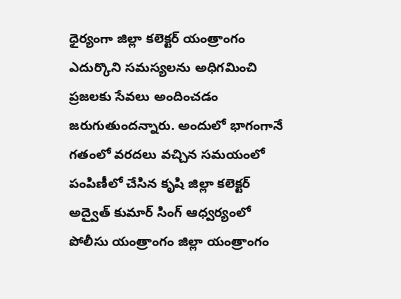ధైర్యంగా జిల్లా కలెక్టర్ యంత్రాంగం ఎదుర్కొని సమస్యలను అధిగమించి ప్రజలకు సేవలు అందించడం జరుగుతుందన్నారు. అందులో భాగంగానే గతంలో వరదలు వచ్చిన సమయంలో పంపిణీలో చేసిన కృషి జిల్లా కలెక్టర్ అద్వైత్ కుమార్ సింగ్ ఆధ్వర్యంలో పోలీసు యంత్రాంగం జిల్లా యంత్రాంగం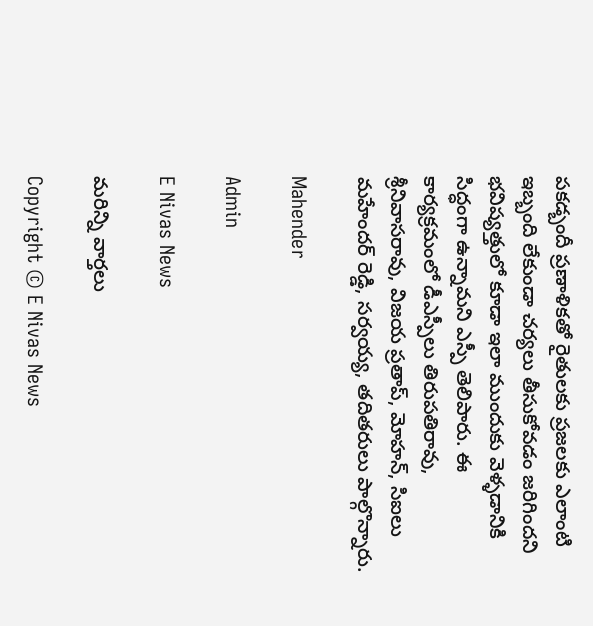పకడ్బందీ ప్రణాళికతో రైతులకు ప్రజలకు ఎలాంటి ఇబ్బంది లేకుండా చర్యలు తీసుకోవడం జరిగిందని భవిష్యత్తులో కూడా ఇలా ముందుకు వెళ్ళడానికి సిద్ధంగా ఉన్నామని ఎస్పీ తెలిపారు. ఈ కార్యక్రమంలో డీఎస్పీలు తిరుపతిరావు, శ్రీనివాసరావు, విజయ ప్రతాప్, మోహన్, సిఐలు మహేందర్ రెడ్డి, సర్వయ్య, తదితరులు పాల్గొన్నారు.

Mahender

Admin

E Nivas News

మరిన్ని వార్తలు

Copyright © E Nivas News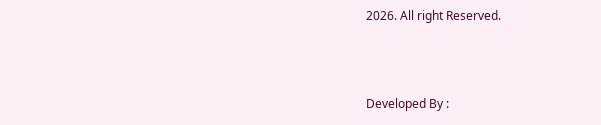2026. All right Reserved.



Developed By :